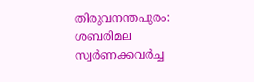തിരുവനന്തപുരം: ശബരിമല സ്വർണക്കവർച്ച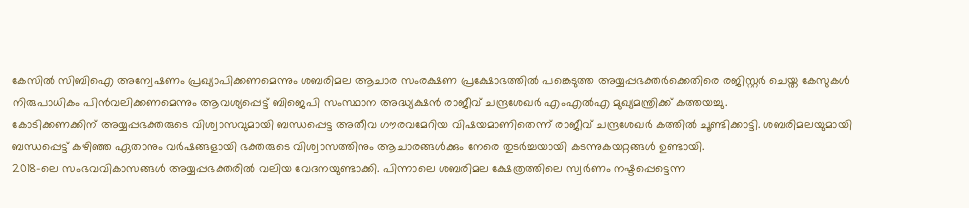കേസിൽ സിബിഐ അന്വേഷണം പ്രഖ്യാപിക്കണമെന്നും ശബരിമല ആചാര സംരക്ഷണ പ്രക്ഷോഭത്തിൽ പങ്കെടുത്ത അയ്യപ്പഭക്തർക്കെതിരെ രജിസ്റ്റർ ചെയ്ത കേസുകൾ നിരുപാധികം പിൻവലിക്കണമെന്നും ആവശ്യപ്പെട്ട് ബിജെപി സംസ്ഥാന അദ്ധ്യക്ഷൻ രാജീവ് ചന്ദ്രശേഖർ എംഎൽഎ മുഖ്യമന്ത്രിക്ക് കത്തയച്ചു.
കോടിക്കണക്കിന് അയ്യപ്പഭക്തരുടെ വിശ്വാസവുമായി ബന്ധപ്പെട്ട അതീവ ഗൗരവമേറിയ വിഷയമാണിതെന്ന് രാജീവ് ചന്ദ്രശേഖർ കത്തിൽ ചൂണ്ടിക്കാട്ടി. ശബരിമലയുമായി ബന്ധപ്പെട്ട് കഴിഞ്ഞ ഏതാനും വർഷങ്ങളായി ഭക്തരുടെ വിശ്വാസത്തിനും ആചാരങ്ങൾക്കും നേരെ തുടർച്ചയായി കടന്നുകയറ്റങ്ങൾ ഉണ്ടായി.
2018-ലെ സംഭവവികാസങ്ങൾ അയ്യപ്പഭക്തരിൽ വലിയ വേദനയുണ്ടാക്കി. പിന്നാലെ ശബരിമല ക്ഷേത്രത്തിലെ സ്വർണം നഷ്ടപ്പെട്ടെന്ന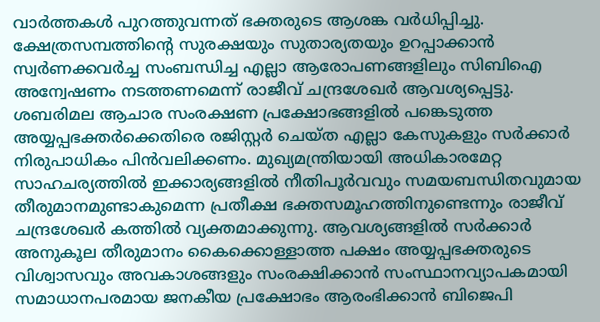വാർത്തകൾ പുറത്തുവന്നത് ഭക്തരുടെ ആശങ്ക വർധിപ്പിച്ചു. ക്ഷേത്രസമ്പത്തിന്റെ സുരക്ഷയും സുതാര്യതയും ഉറപ്പാക്കാൻ സ്വർണക്കവർച്ച സംബന്ധിച്ച എല്ലാ ആരോപണങ്ങളിലും സിബിഐ അന്വേഷണം നടത്തണമെന്ന് രാജീവ് ചന്ദ്രശേഖർ ആവശ്യപ്പെട്ടു.
ശബരിമല ആചാര സംരക്ഷണ പ്രക്ഷോഭങ്ങളിൽ പങ്കെടുത്ത അയ്യപ്പഭക്തർക്കെതിരെ രജിസ്റ്റർ ചെയ്ത എല്ലാ കേസുകളും സർക്കാർ നിരുപാധികം പിൻവലിക്കണം. മുഖ്യമന്ത്രിയായി അധികാരമേറ്റ സാഹചര്യത്തിൽ ഇക്കാര്യങ്ങളിൽ നീതിപൂർവവും സമയബന്ധിതവുമായ തീരുമാനമുണ്ടാകുമെന്ന പ്രതീക്ഷ ഭക്തസമൂഹത്തിനുണ്ടെന്നും രാജീവ് ചന്ദ്രശേഖർ കത്തിൽ വ്യക്തമാക്കുന്നു. ആവശ്യങ്ങളിൽ സർക്കാർ അനുകൂല തീരുമാനം കൈക്കൊള്ളാത്ത പക്ഷം അയ്യപ്പഭക്തരുടെ വിശ്വാസവും അവകാശങ്ങളും സംരക്ഷിക്കാൻ സംസ്ഥാനവ്യാപകമായി സമാധാനപരമായ ജനകീയ പ്രക്ഷോഭം ആരംഭിക്കാൻ ബിജെപി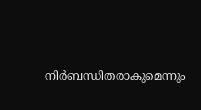നിർബന്ധിതരാകുമെന്നും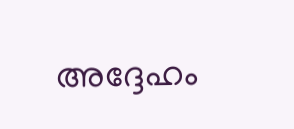അദ്ദേഹം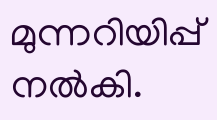മുന്നറിയിപ്പ് നൽകി.